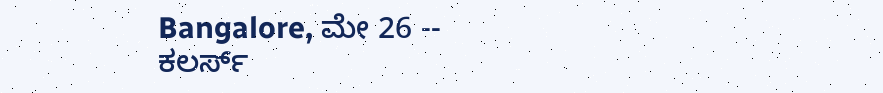Bangalore, ಮೇ 26 -- ಕಲರ್ಸ್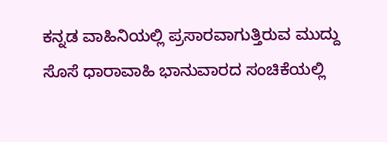ಕನ್ನಡ ವಾಹಿನಿಯಲ್ಲಿ ಪ್ರಸಾರವಾಗುತ್ತಿರುವ ಮುದ್ದು ಸೊಸೆ ಧಾರಾವಾಹಿ ಭಾನುವಾರದ ಸಂಚಿಕೆಯಲ್ಲಿ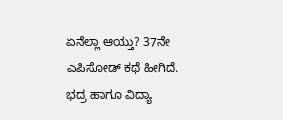ಏನೆಲ್ಲಾ ಆಯ್ತು? 37ನೇ ಎಪಿಸೋಡ್ ಕಥೆ ಹೀಗಿದೆ. ಭದ್ರ ಹಾಗೂ ವಿದ್ಯಾ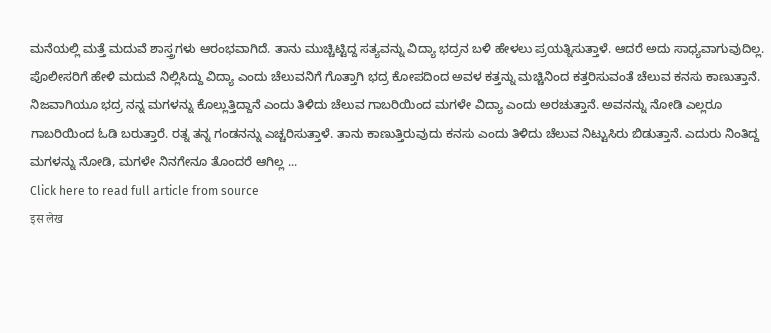ಮನೆಯಲ್ಲಿ ಮತ್ತೆ ಮದುವೆ ಶಾಸ್ತ್ರಗಳು ಆರಂಭವಾಗಿದೆ. ತಾನು ಮುಚ್ಚಿಟ್ಟಿದ್ದ ಸತ್ಯವನ್ನು ವಿದ್ಯಾ ಭದ್ರನ ಬಳಿ ಹೇಳಲು ಪ್ರಯತ್ನಿಸುತ್ತಾಳೆ. ಆದರೆ ಅದು ಸಾಧ್ಯವಾಗುವುದಿಲ್ಲ. ಪೊಲೀಸರಿಗೆ ಹೇಳಿ ಮದುವೆ ನಿಲ್ಲಿಸಿದ್ದು ವಿದ್ಯಾ ಎಂದು ಚೆಲುವನಿಗೆ ಗೊತ್ತಾಗಿ ಭದ್ರ ಕೋಪದಿಂದ ಅವಳ ಕತ್ತನ್ನು ಮಚ್ಚಿನಿಂದ ಕತ್ತರಿಸುವಂತೆ ಚೆಲುವ ಕನಸು ಕಾಣುತ್ತಾನೆ.
ನಿಜವಾಗಿಯೂ ಭದ್ರ ನನ್ನ ಮಗಳನ್ನು ಕೊಲ್ಲುತ್ತಿದ್ದಾನೆ ಎಂದು ತಿಳಿದು ಚೆಲುವ ಗಾಬರಿಯಿಂದ ಮಗಳೇ ವಿದ್ಯಾ ಎಂದು ಅರಚುತ್ತಾನೆ. ಅವನನ್ನು ನೋಡಿ ಎಲ್ಲರೂ ಗಾಬರಿಯಿಂದ ಓಡಿ ಬರುತ್ತಾರೆ. ರತ್ನ ತನ್ನ ಗಂಡನನ್ನು ಎಚ್ಚರಿಸುತ್ತಾಳೆ. ತಾನು ಕಾಣುತ್ತಿರುವುದು ಕನಸು ಎಂದು ತಿಳಿದು ಚೆಲುವ ನಿಟ್ಟುಸಿರು ಬಿಡುತ್ತಾನೆ. ಎದುರು ನಿಂತಿದ್ದ ಮಗಳನ್ನು ನೋಡಿ, ಮಗಳೇ ನಿನಗೇನೂ ತೊಂದರೆ ಆಗಿಲ್ಲ ...
Click here to read full article from source
इस लेख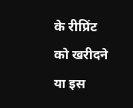के रीप्रिंट को खरीदने या इस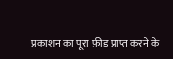प्रकाशन का पूरा फ़ीड प्राप्त करने के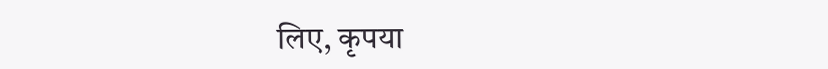लिए, कृपया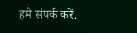हमे संपर्क करें.